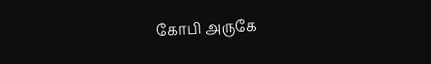கோபி அருகே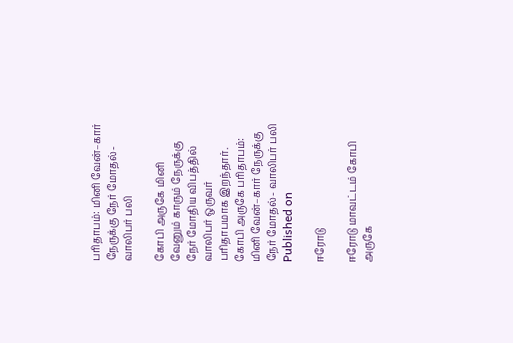பரிதாபம்: மினி வேன்–கார் நேருக்கு நேர் மோதல்- வாலிபர் பலி

கோபி அருகே மினி வேனும் காரும் நேருக்கு நேர் மோதிய விபத்தில் வாலிபர் ஒருவர் பரிதாபமாக இறந்தார்.
கோபி அருகே பரிதாபம்: மினி வேன்–கார் நேருக்கு நேர் மோதல்- வாலிபர் பலி
Published on

ஈரோடு

ஈரோடு மாவட்டம் கோபி அருகே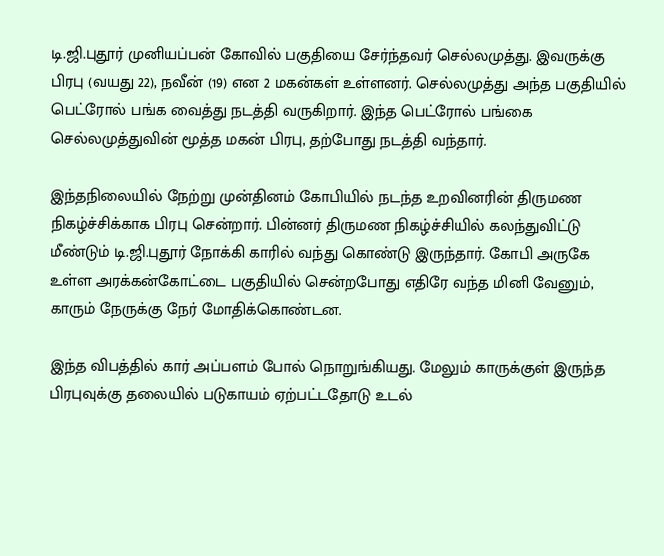டி.ஜி.புதூர் முனியப்பன் கோவில் பகுதியை சேர்ந்தவர் செல்லமுத்து. இவருக்கு பிரபு (வயது 22), நவீன் (19) என 2 மகன்கள் உள்ளனர். செல்லமுத்து அந்த பகுதியில் பெட்ரோல் பங்க வைத்து நடத்தி வருகிறார். இந்த பெட்ரோல் பங்கை செல்லமுத்துவின் மூத்த மகன் பிரபு, தற்போது நடத்தி வந்தார்.

இந்தநிலையில் நேற்று முன்தினம் கோபியில் நடந்த உறவினரின் திருமண நிகழ்ச்சிக்காக பிரபு சென்றார். பின்னர் திருமண நிகழ்ச்சியில் கலந்துவிட்டு மீண்டும் டி.ஜி.புதூர் நோக்கி காரில் வந்து கொண்டு இருந்தார். கோபி அருகே உள்ள அரக்கன்கோட்டை பகுதியில் சென்றபோது எதிரே வந்த மினி வேனும், காரும் நேருக்கு நேர் மோதிக்கொண்டன.

இந்த விபத்தில் கார் அப்பளம் போல் நொறுங்கியது. மேலும் காருக்குள் இருந்த பிரபுவுக்கு தலையில் படுகாயம் ஏற்பட்டதோடு உடல்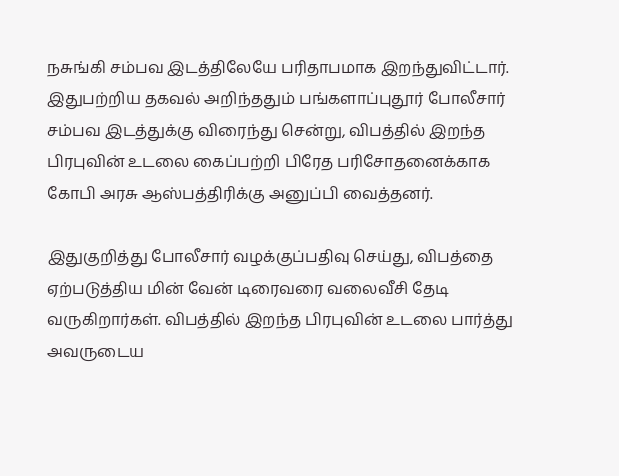நசுங்கி சம்பவ இடத்திலேயே பரிதாபமாக இறந்துவிட்டார். இதுபற்றிய தகவல் அறிந்ததும் பங்களாப்புதூர் போலீசார் சம்பவ இடத்துக்கு விரைந்து சென்று, விபத்தில் இறந்த பிரபுவின் உடலை கைப்பற்றி பிரேத பரிசோதனைக்காக கோபி அரசு ஆஸ்பத்திரிக்கு அனுப்பி வைத்தனர்.

இதுகுறித்து போலீசார் வழக்குப்பதிவு செய்து, விபத்தை ஏற்படுத்திய மின் வேன் டிரைவரை வலைவீசி தேடி வருகிறார்கள். விபத்தில் இறந்த பிரபுவின் உடலை பார்த்து அவருடைய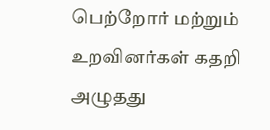பெற்றோர் மற்றும் உறவினர்கள் கதறி அழுதது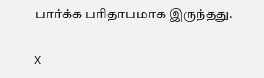பார்க்க பரிதாபமாக இருந்தது.

X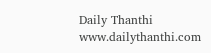Daily Thanthi
www.dailythanthi.com